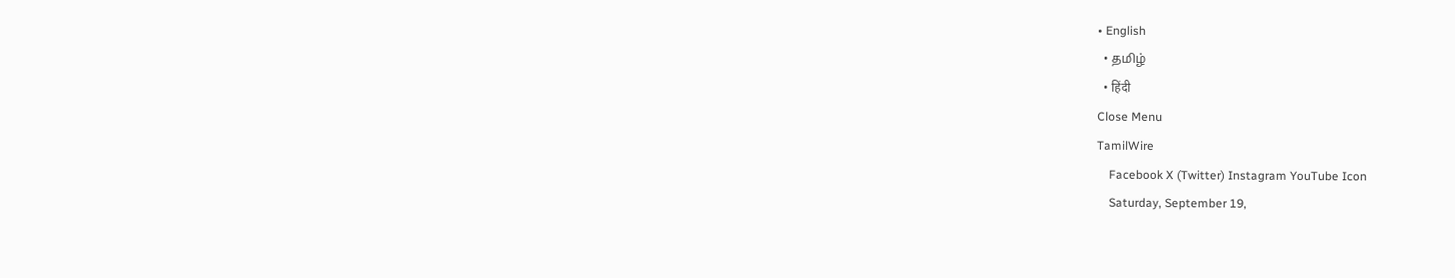• English
  • தமிழ்
  • हिंदी
Close Menu
TamilWire
    Facebook X (Twitter) Instagram YouTube Icon
    Saturday, September 19,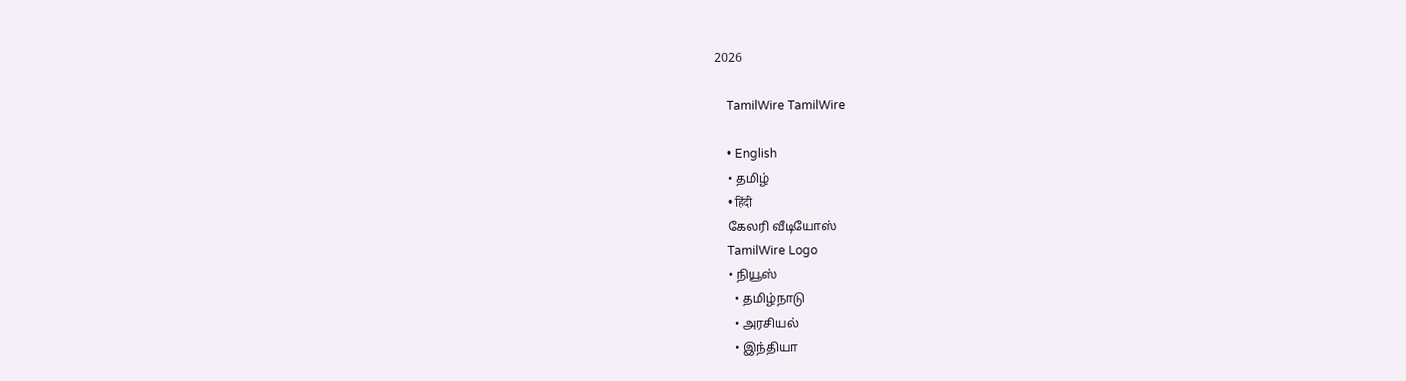2026

    TamilWire TamilWire

    • English
    • தமிழ்
    • हिंदी
    கேலரி வீடியோஸ்
    TamilWire Logo
    • நியூஸ்
      • தமிழ்நாடு
      • அரசியல்
      • இந்தியா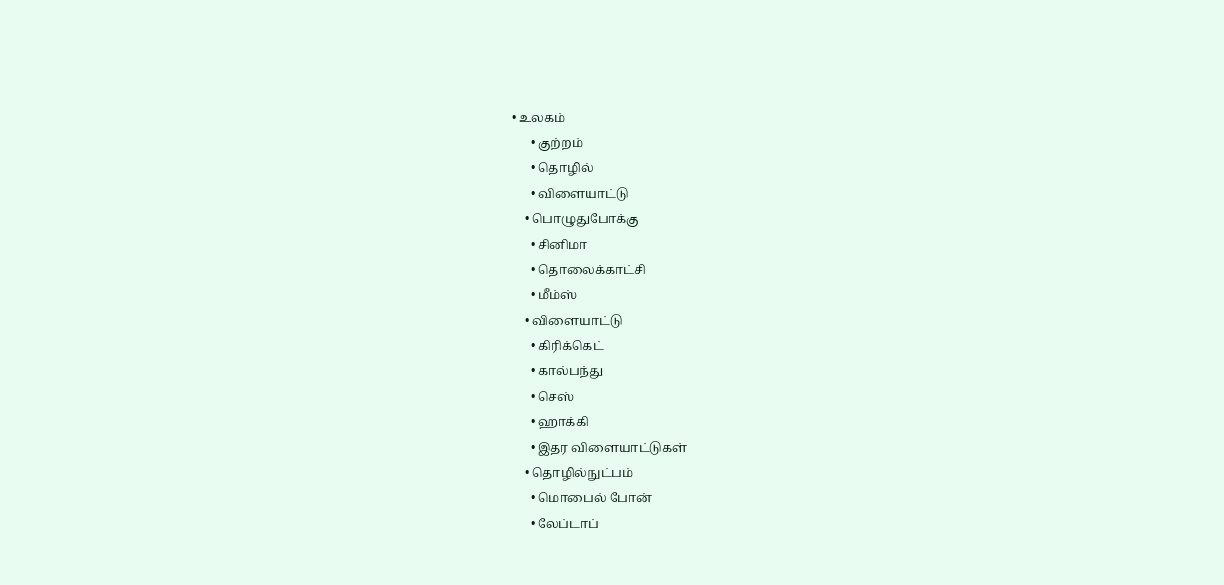• உலகம்
      • குற்றம்
      • தொழில்
      • விளையாட்டு
    • பொழுதுபோக்கு
      • சினிமா
      • தொலைக்காட்சி
      • மீம்ஸ்
    • விளையாட்டு
      • கிரிக்கெட்
      • கால்பந்து
      • செஸ்
      • ஹாக்கி
      • இதர விளையாட்டுகள்
    • தொழில்நுட்பம்
      • மொபைல் போன்
      • லேப்டாப்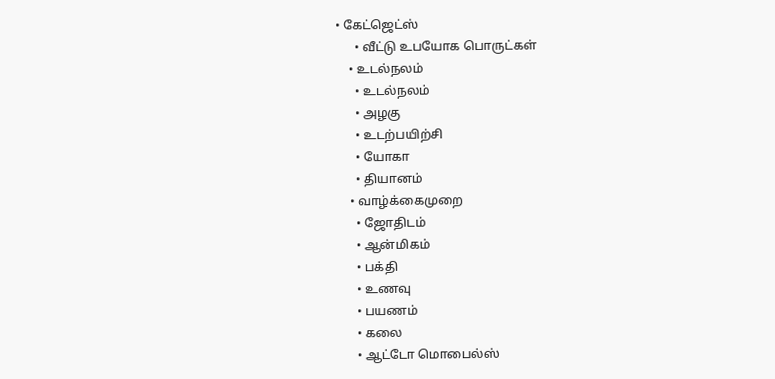• கேட்ஜெட்ஸ்
      • வீட்டு உபயோக பொருட்கள்
    • உடல்நலம்
      • உடல்நலம்
      • அழகு
      • உடற்பயிற்சி
      • யோகா
      • தியானம்
    • வாழ்க்கைமுறை
      • ஜோதிடம்
      • ஆன்மிகம்
      • பக்தி
      • உணவு
      • பயணம்
      • கலை
      • ஆட்டோ மொபைல்ஸ்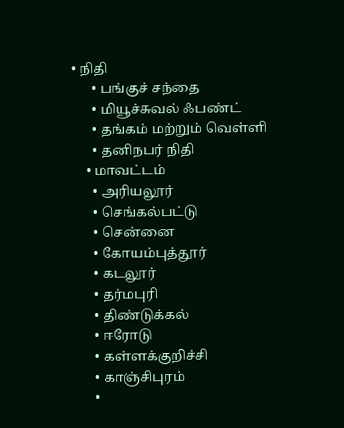• நிதி
      • பங்குச் சந்தை
      • மியூச்சுவல் ஃபண்ட்
      • தங்கம் மற்றும் வெள்ளி
      • தனிநபர் நிதி
    • மாவட்டம்
      • அரியலூர்
      • செங்கல்பட்டு
      • சென்னை
      • கோயம்புத்தூர்
      • கடலூர்
      • தர்மபுரி
      • திண்டுக்கல்
      • ஈரோடு
      • கள்ளக்குறிச்சி
      • காஞ்சிபுரம்
      •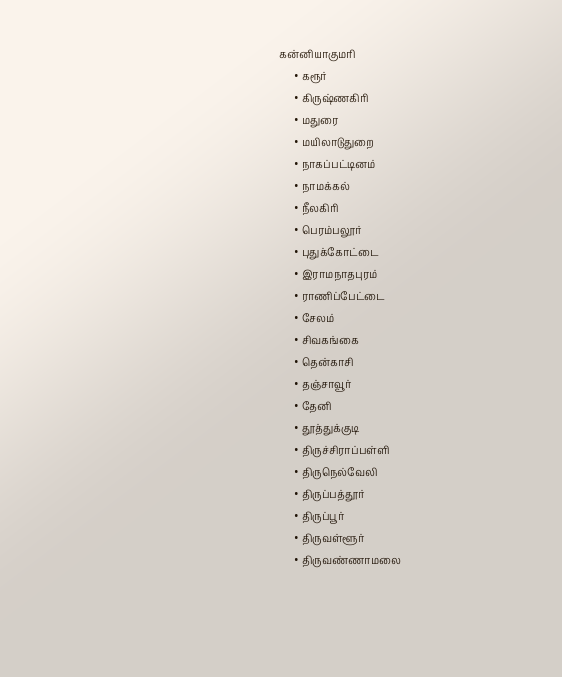கன்னியாகுமரி
      • கரூர்
      • கிருஷ்ணகிரி
      • மதுரை
      • மயிலாடுதுறை
      • நாகப்பட்டினம்
      • நாமக்கல்
      • நீலகிரி
      • பெரம்பலூர்
      • புதுக்கோட்டை
      • இராமநாதபுரம்
      • ராணிப்பேட்டை
      • சேலம்
      • சிவகங்கை
      • தென்காசி
      • தஞ்சாவூர்
      • தேனி
      • தூத்துக்குடி
      • திருச்சிராப்பள்ளி
      • திருநெல்வேலி
      • திருப்பத்தூர்
      • திருப்பூர்
      • திருவள்ளூர்
      • திருவண்ணாமலை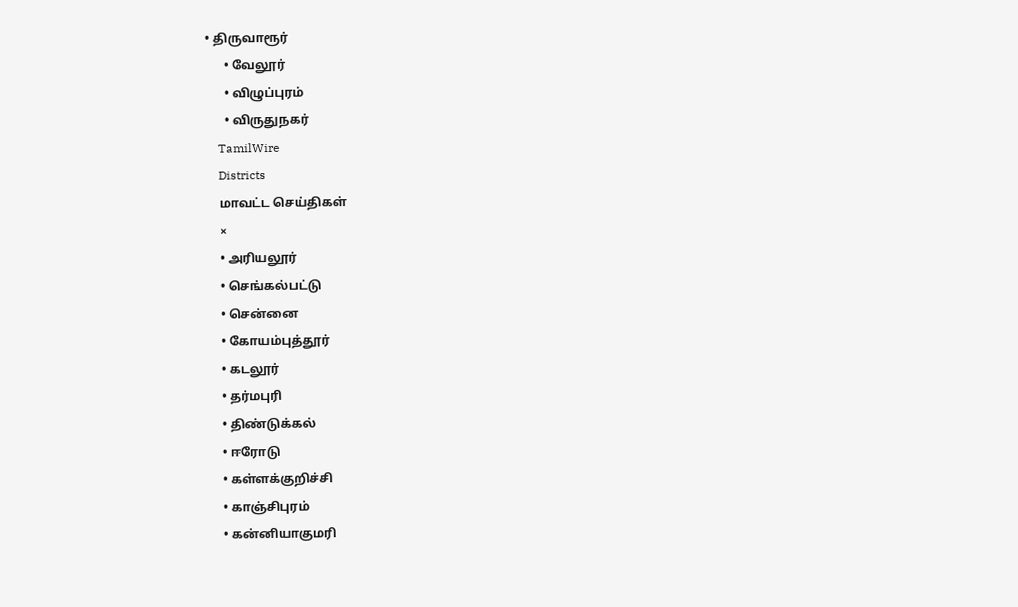• திருவாரூர்
      • வேலூர்
      • விழுப்புரம்
      • விருதுநகர்
    TamilWire
    Districts
    மாவட்ட செய்திகள்
    ×
    • அரியலூர்
    • செங்கல்பட்டு
    • சென்னை
    • கோயம்புத்தூர்
    • கடலூர்
    • தர்மபுரி
    • திண்டுக்கல்
    • ஈரோடு
    • கள்ளக்குறிச்சி
    • காஞ்சிபுரம்
    • கன்னியாகுமரி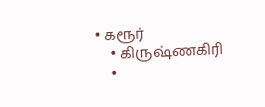• கரூர்
    • கிருஷ்ணகிரி
    •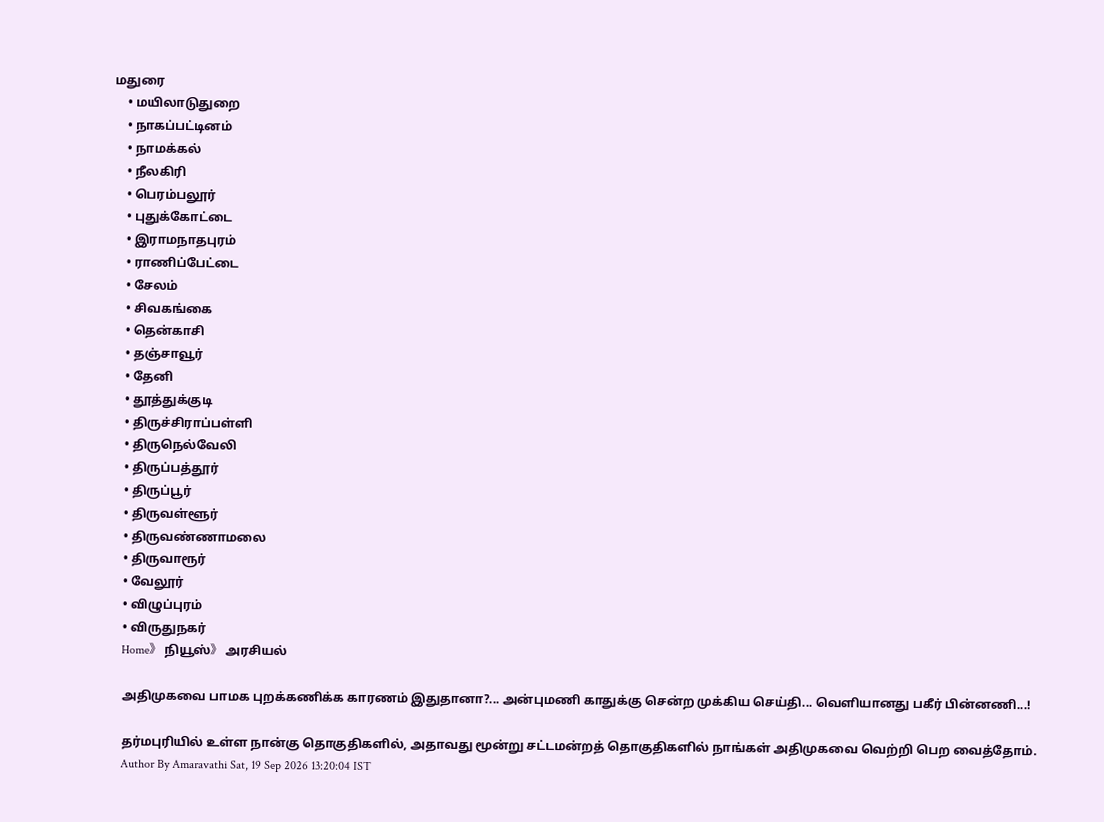மதுரை
    • மயிலாடுதுறை
    • நாகப்பட்டினம்
    • நாமக்கல்
    • நீலகிரி
    • பெரம்பலூர்
    • புதுக்கோட்டை
    • இராமநாதபுரம்
    • ராணிப்பேட்டை
    • சேலம்
    • சிவகங்கை
    • தென்காசி
    • தஞ்சாவூர்
    • தேனி
    • தூத்துக்குடி
    • திருச்சிராப்பள்ளி
    • திருநெல்வேலி
    • திருப்பத்தூர்
    • திருப்பூர்
    • திருவள்ளூர்
    • திருவண்ணாமலை
    • திருவாரூர்
    • வேலூர்
    • விழுப்புரம்
    • விருதுநகர்
    Home》 நியூஸ்》 அரசியல்

    அதிமுகவை பாமக புறக்கணிக்க காரணம் இதுதானா?... அன்புமணி காதுக்கு சென்ற முக்கிய செய்தி... வெளியானது பகீர் பின்னணி...!

    தர்மபுரியில் உள்ள நான்கு தொகுதிகளில், அதாவது மூன்று சட்டமன்றத் தொகுதிகளில் நாங்கள் அதிமுகவை வெற்றி பெற வைத்தோம்.
    Author By Amaravathi Sat, 19 Sep 2026 13:20:04 IST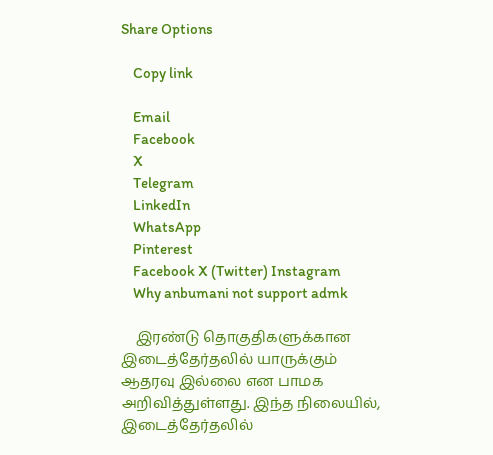Share Options

    Copy link

    Email
    Facebook
    X
    Telegram
    LinkedIn
    WhatsApp
    Pinterest
    Facebook X (Twitter) Instagram
    Why anbumani not support admk

    இரண்டு தொகுதிகளுக்கான இடைத்தேர்தலில் யாருக்கும் ஆதரவு இல்லை என பாமக அறிவித்துள்ளது. இந்த நிலையில், இடைத்தேர்தலில்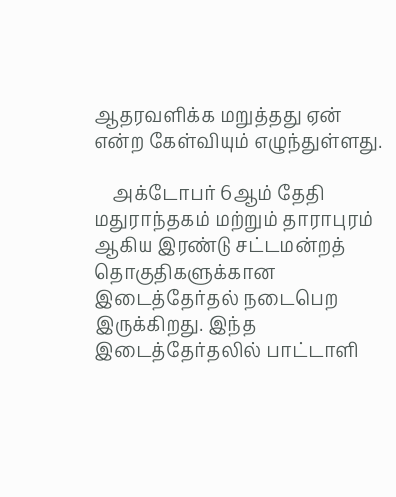ஆதரவளிக்க மறுத்தது ஏன் என்ற கேள்வியும் எழுந்துள்ளது.

    அக்டோபர் 6ஆம் தேதி மதுராந்தகம் மற்றும் தாராபுரம் ஆகிய இரண்டு சட்டமன்றத் தொகுதிகளுக்கான இடைத்தேர்தல் நடைபெற இருக்கிறது. இந்த இடைத்தேர்தலில் பாட்டாளி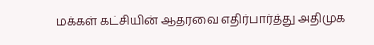மக்கள் கட்சியின் ஆதரவை எதிர்பார்த்து அதிமுக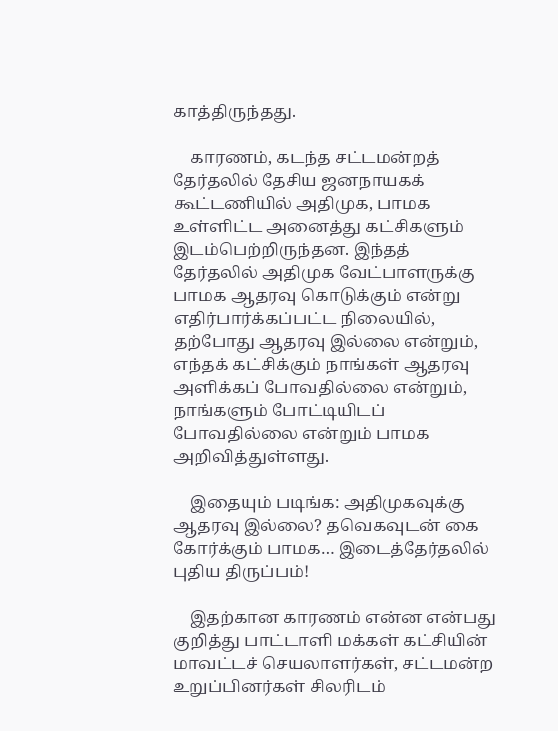காத்திருந்தது.

    காரணம், கடந்த சட்டமன்றத் தேர்தலில் தேசிய ஜனநாயகக் கூட்டணியில் அதிமுக, பாமக உள்ளிட்ட அனைத்து கட்சிகளும் இடம்பெற்றிருந்தன. இந்தத் தேர்தலில் அதிமுக வேட்பாளருக்கு பாமக ஆதரவு கொடுக்கும் என்று எதிர்பார்க்கப்பட்ட நிலையில், தற்போது ஆதரவு இல்லை என்றும், எந்தக் கட்சிக்கும் நாங்கள் ஆதரவு அளிக்கப் போவதில்லை என்றும், நாங்களும் போட்டியிடப் போவதில்லை என்றும் பாமக அறிவித்துள்ளது.

    இதையும் படிங்க: அதிமுகவுக்கு ஆதரவு இல்லை? தவெகவுடன் கை கோர்க்கும் பாமக… இடைத்தேர்தலில் புதிய திருப்பம்!

    இதற்கான காரணம் என்ன என்பது குறித்து பாட்டாளி மக்கள் கட்சியின் மாவட்டச் செயலாளர்கள், சட்டமன்ற உறுப்பினர்கள் சிலரிடம்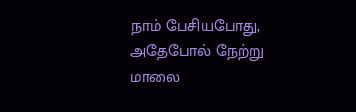நாம் பேசியபோது, அதேபோல் நேற்று மாலை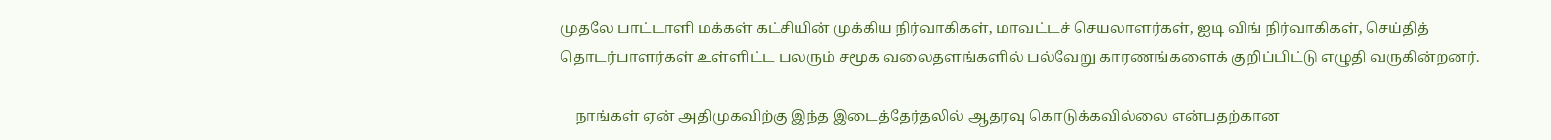முதலே பாட்டாளி மக்கள் கட்சியின் முக்கிய நிர்வாகிகள், மாவட்டச் செயலாளர்கள், ஐடி விங் நிர்வாகிகள், செய்தித் தொடர்பாளர்கள் உள்ளிட்ட பலரும் சமூக வலைதளங்களில் பல்வேறு காரணங்களைக் குறிப்பிட்டு எழுதி வருகின்றனர்.

    நாங்கள் ஏன் அதிமுகவிற்கு இந்த இடைத்தேர்தலில் ஆதரவு கொடுக்கவில்லை என்பதற்கான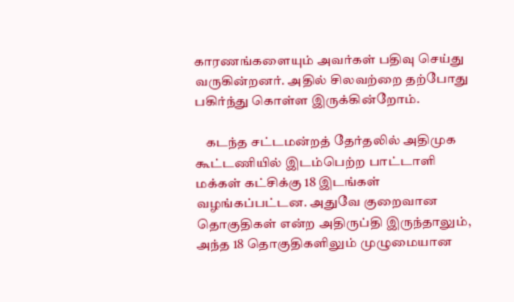காரணங்களையும் அவர்கள் பதிவு செய்து வருகின்றனர். அதில் சிலவற்றை தற்போது பகிர்ந்து கொள்ள இருக்கின்றோம்.

    கடந்த சட்டமன்றத் தேர்தலில் அதிமுக கூட்டணியில் இடம்பெற்ற பாட்டாளி மக்கள் கட்சிக்கு 18 இடங்கள் வழங்கப்பட்டன. அதுவே குறைவான தொகுதிகள் என்ற அதிருப்தி இருந்தாலும், அந்த 18 தொகுதிகளிலும் முழுமையான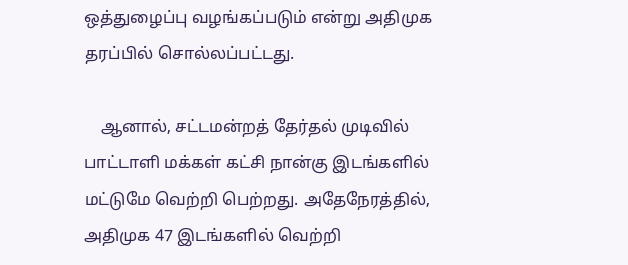ஒத்துழைப்பு வழங்கப்படும் என்று அதிமுக தரப்பில் சொல்லப்பட்டது.

    ஆனால், சட்டமன்றத் தேர்தல் முடிவில் பாட்டாளி மக்கள் கட்சி நான்கு இடங்களில் மட்டுமே வெற்றி பெற்றது. அதேநேரத்தில், அதிமுக 47 இடங்களில் வெற்றி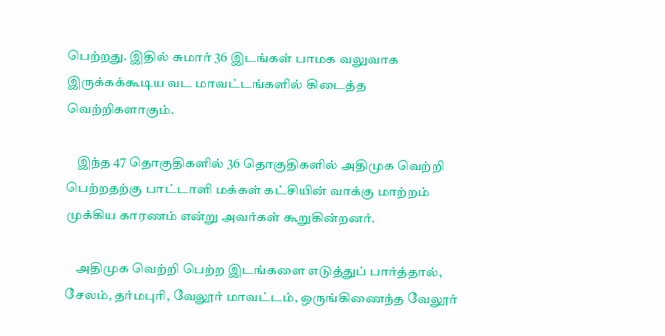பெற்றது. இதில் சுமார் 36 இடங்கள் பாமக வலுவாக இருக்கக்கூடிய வட மாவட்டங்களில் கிடைத்த வெற்றிகளாகும்.

    இந்த 47 தொகுதிகளில் 36 தொகுதிகளில் அதிமுக வெற்றி பெற்றதற்கு பாட்டாளி மக்கள் கட்சியின் வாக்கு மாற்றம் முக்கிய காரணம் என்று அவர்கள் கூறுகின்றனர்.

    அதிமுக வெற்றி பெற்ற இடங்களை எடுத்துப் பார்த்தால், சேலம், தர்மபுரி, வேலூர் மாவட்டம், ஒருங்கிணைந்த வேலூர்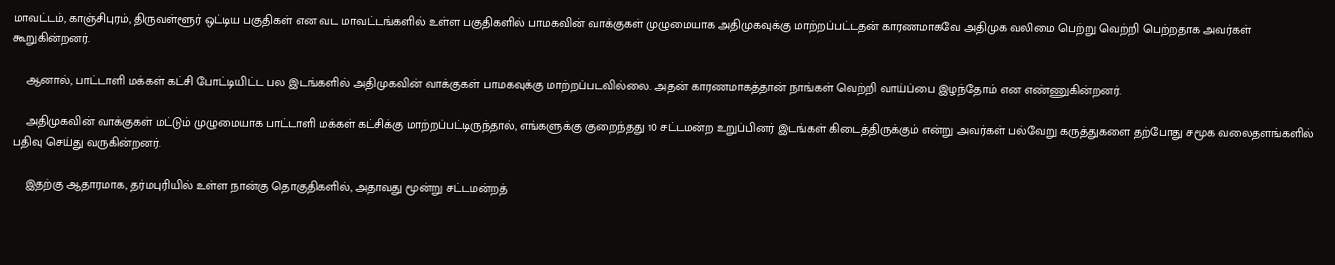மாவட்டம், காஞ்சிபுரம், திருவள்ளூர் ஒட்டிய பகுதிகள் என வட மாவட்டங்களில் உள்ள பகுதிகளில் பாமகவின் வாக்குகள் முழுமையாக அதிமுகவுக்கு மாற்றப்பட்டதன் காரணமாகவே அதிமுக வலிமை பெற்று வெற்றி பெற்றதாக அவர்கள் கூறுகின்றனர்.

    ஆனால், பாட்டாளி மக்கள் கட்சி போட்டியிட்ட பல இடங்களில் அதிமுகவின் வாக்குகள் பாமகவுக்கு மாற்றப்படவில்லை. அதன் காரணமாகத்தான் நாங்கள் வெற்றி வாய்ப்பை இழந்தோம் என எண்ணுகின்றனர்.

    அதிமுகவின் வாக்குகள் மட்டும் முழுமையாக பாட்டாளி மக்கள் கட்சிக்கு மாற்றப்பட்டிருந்தால், எங்களுக்கு குறைந்தது 10 சட்டமன்ற உறுப்பினர் இடங்கள் கிடைத்திருக்கும் என்று அவர்கள் பல்வேறு கருத்துகளை தற்போது சமூக வலைதளங்களில் பதிவு செய்து வருகின்றனர்.

    இதற்கு ஆதாரமாக, தர்மபுரியில் உள்ள நான்கு தொகுதிகளில், அதாவது மூன்று சட்டமன்றத்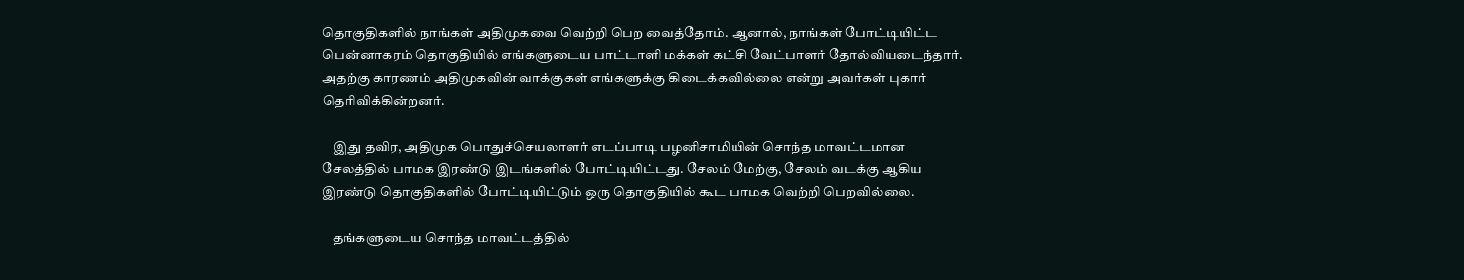தொகுதிகளில் நாங்கள் அதிமுகவை வெற்றி பெற வைத்தோம். ஆனால், நாங்கள் போட்டியிட்ட பென்னாகரம் தொகுதியில் எங்களுடைய பாட்டாளி மக்கள் கட்சி வேட்பாளர் தோல்வியடைந்தார். அதற்கு காரணம் அதிமுகவின் வாக்குகள் எங்களுக்கு கிடைக்கவில்லை என்று அவர்கள் புகார் தெரிவிக்கின்றனர்.

    இது தவிர, அதிமுக பொதுச்செயலாளர் எடப்பாடி பழனிசாமியின் சொந்த மாவட்டமான சேலத்தில் பாமக இரண்டு இடங்களில் போட்டியிட்டது. சேலம் மேற்கு, சேலம் வடக்கு ஆகிய இரண்டு தொகுதிகளில் போட்டியிட்டும் ஒரு தொகுதியில் கூட பாமக வெற்றி பெறவில்லை.

    தங்களுடைய சொந்த மாவட்டத்தில்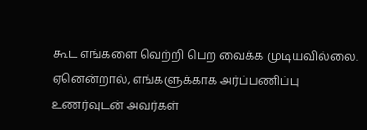கூட எங்களை வெற்றி பெற வைக்க முடியவில்லை. ஏனென்றால், எங்களுக்காக அர்ப்பணிப்பு உணர்வுடன் அவர்கள்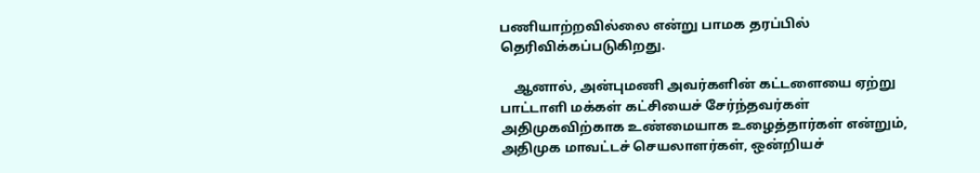பணியாற்றவில்லை என்று பாமக தரப்பில் தெரிவிக்கப்படுகிறது.

    ஆனால், அன்புமணி அவர்களின் கட்டளையை ஏற்று பாட்டாளி மக்கள் கட்சியைச் சேர்ந்தவர்கள் அதிமுகவிற்காக உண்மையாக உழைத்தார்கள் என்றும், அதிமுக மாவட்டச் செயலாளர்கள், ஒன்றியச்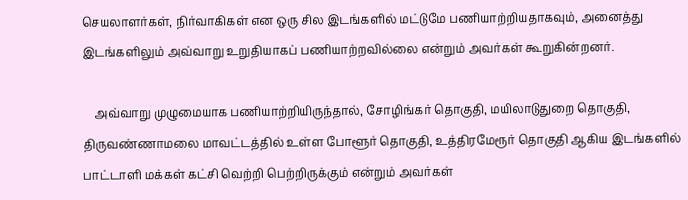செயலாளர்கள், நிர்வாகிகள் என ஒரு சில இடங்களில் மட்டுமே பணியாற்றியதாகவும், அனைத்து இடங்களிலும் அவ்வாறு உறுதியாகப் பணியாற்றவில்லை என்றும் அவர்கள் கூறுகின்றனர்.

    அவ்வாறு முழுமையாக பணியாற்றியிருந்தால், சோழிங்கர் தொகுதி, மயிலாடுதுறை தொகுதி, திருவண்ணாமலை மாவட்டத்தில் உள்ள போளூர் தொகுதி, உத்திரமேரூர் தொகுதி ஆகிய இடங்களில் பாட்டாளி மக்கள் கட்சி வெற்றி பெற்றிருக்கும் என்றும் அவர்கள்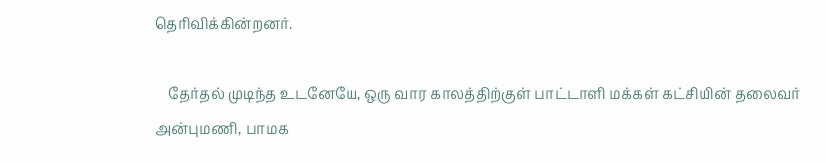தெரிவிக்கின்றனர்.

    தேர்தல் முடிந்த உடனேயே, ஒரு வார காலத்திற்குள் பாட்டாளி மக்கள் கட்சியின் தலைவர் அன்புமணி, பாமக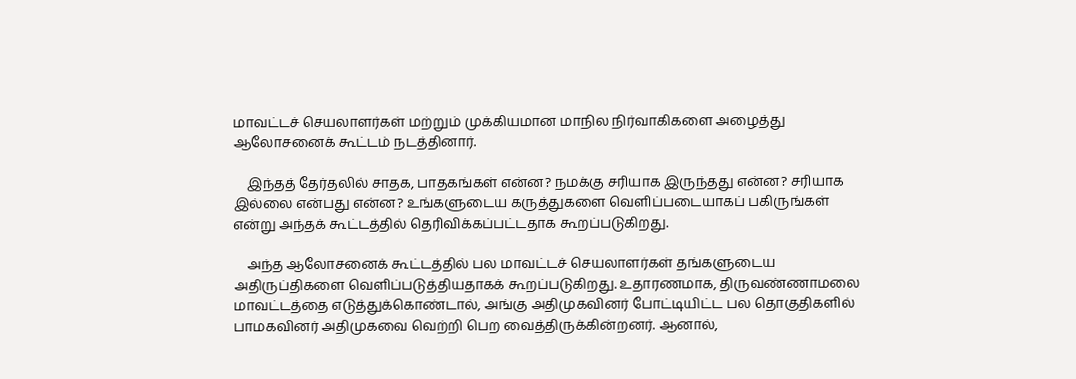மாவட்டச் செயலாளர்கள் மற்றும் முக்கியமான மாநில நிர்வாகிகளை அழைத்து ஆலோசனைக் கூட்டம் நடத்தினார்.

    இந்தத் தேர்தலில் சாதக, பாதகங்கள் என்ன? நமக்கு சரியாக இருந்தது என்ன? சரியாக இல்லை என்பது என்ன? உங்களுடைய கருத்துகளை வெளிப்படையாகப் பகிருங்கள் என்று அந்தக் கூட்டத்தில் தெரிவிக்கப்பட்டதாக கூறப்படுகிறது.

    அந்த ஆலோசனைக் கூட்டத்தில் பல மாவட்டச் செயலாளர்கள் தங்களுடைய அதிருப்திகளை வெளிப்படுத்தியதாகக் கூறப்படுகிறது. உதாரணமாக, திருவண்ணாமலை மாவட்டத்தை எடுத்துக்கொண்டால், அங்கு அதிமுகவினர் போட்டியிட்ட பல தொகுதிகளில் பாமகவினர் அதிமுகவை வெற்றி பெற வைத்திருக்கின்றனர். ஆனால்,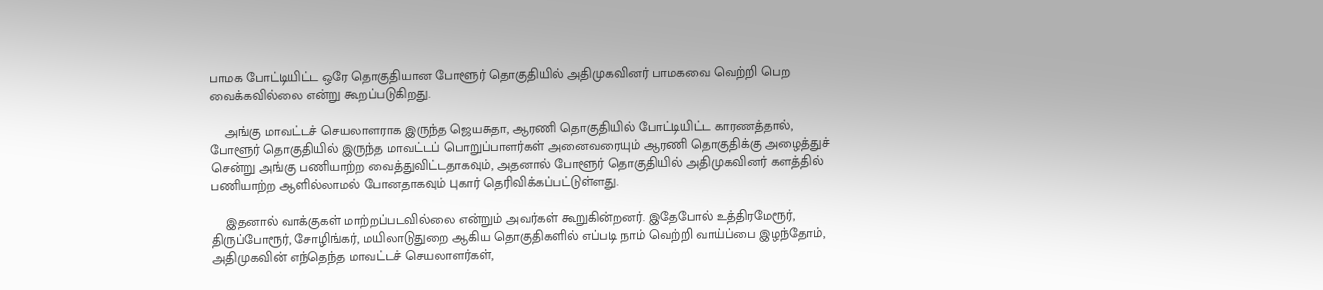பாமக போட்டியிட்ட ஒரே தொகுதியான போளூர் தொகுதியில் அதிமுகவினர் பாமகவை வெற்றி பெற வைக்கவில்லை என்று கூறப்படுகிறது.

    அங்கு மாவட்டச் செயலாளராக இருந்த ஜெயசுதா, ஆரணி தொகுதியில் போட்டியிட்ட காரணத்தால், போளூர் தொகுதியில் இருந்த மாவட்டப் பொறுப்பாளர்கள் அனைவரையும் ஆரணி தொகுதிக்கு அழைத்துச் சென்று அங்கு பணியாற்ற வைத்துவிட்டதாகவும், அதனால் போளூர் தொகுதியில் அதிமுகவினர் களத்தில் பணியாற்ற ஆளில்லாமல் போனதாகவும் புகார் தெரிவிக்கப்பட்டுள்ளது.

    இதனால் வாக்குகள் மாற்றப்படவில்லை என்றும் அவர்கள் கூறுகின்றனர். இதேபோல் உத்திரமேரூர், திருப்போரூர், சோழிங்கர், மயிலாடுதுறை ஆகிய தொகுதிகளில் எப்படி நாம் வெற்றி வாய்ப்பை இழந்தோம், அதிமுகவின் எந்தெந்த மாவட்டச் செயலாளர்கள்,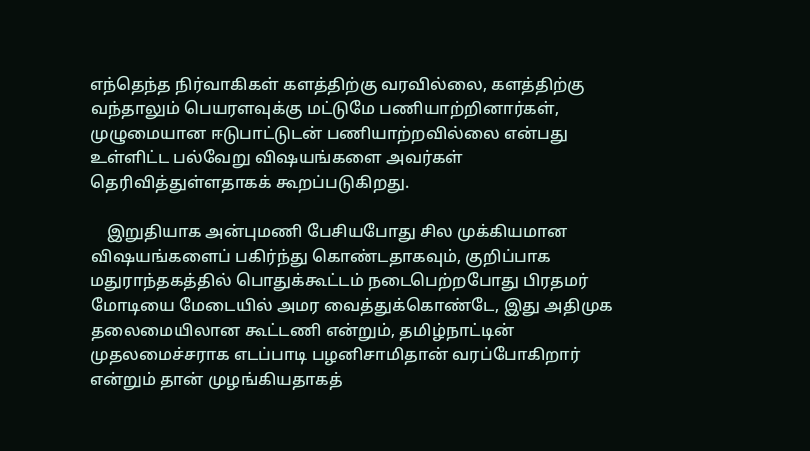எந்தெந்த நிர்வாகிகள் களத்திற்கு வரவில்லை, களத்திற்கு வந்தாலும் பெயரளவுக்கு மட்டுமே பணியாற்றினார்கள், முழுமையான ஈடுபாட்டுடன் பணியாற்றவில்லை என்பது உள்ளிட்ட பல்வேறு விஷயங்களை அவர்கள் தெரிவித்துள்ளதாகக் கூறப்படுகிறது.

    இறுதியாக அன்புமணி பேசியபோது சில முக்கியமான விஷயங்களைப் பகிர்ந்து கொண்டதாகவும், குறிப்பாக மதுராந்தகத்தில் பொதுக்கூட்டம் நடைபெற்றபோது பிரதமர் மோடியை மேடையில் அமர வைத்துக்கொண்டே, இது அதிமுக தலைமையிலான கூட்டணி என்றும், தமிழ்நாட்டின் முதலமைச்சராக எடப்பாடி பழனிசாமிதான் வரப்போகிறார் என்றும் தான் முழங்கியதாகத்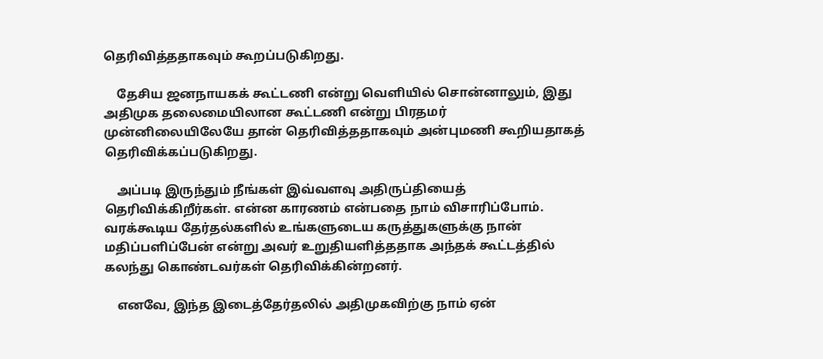தெரிவித்ததாகவும் கூறப்படுகிறது.

    தேசிய ஜனநாயகக் கூட்டணி என்று வெளியில் சொன்னாலும், இது அதிமுக தலைமையிலான கூட்டணி என்று பிரதமர் முன்னிலையிலேயே தான் தெரிவித்ததாகவும் அன்புமணி கூறியதாகத் தெரிவிக்கப்படுகிறது.

    அப்படி இருந்தும் நீங்கள் இவ்வளவு அதிருப்தியைத் தெரிவிக்கிறீர்கள். என்ன காரணம் என்பதை நாம் விசாரிப்போம். வரக்கூடிய தேர்தல்களில் உங்களுடைய கருத்துகளுக்கு நான் மதிப்பளிப்பேன் என்று அவர் உறுதியளித்ததாக அந்தக் கூட்டத்தில் கலந்து கொண்டவர்கள் தெரிவிக்கின்றனர்.

    எனவே, இந்த இடைத்தேர்தலில் அதிமுகவிற்கு நாம் ஏன்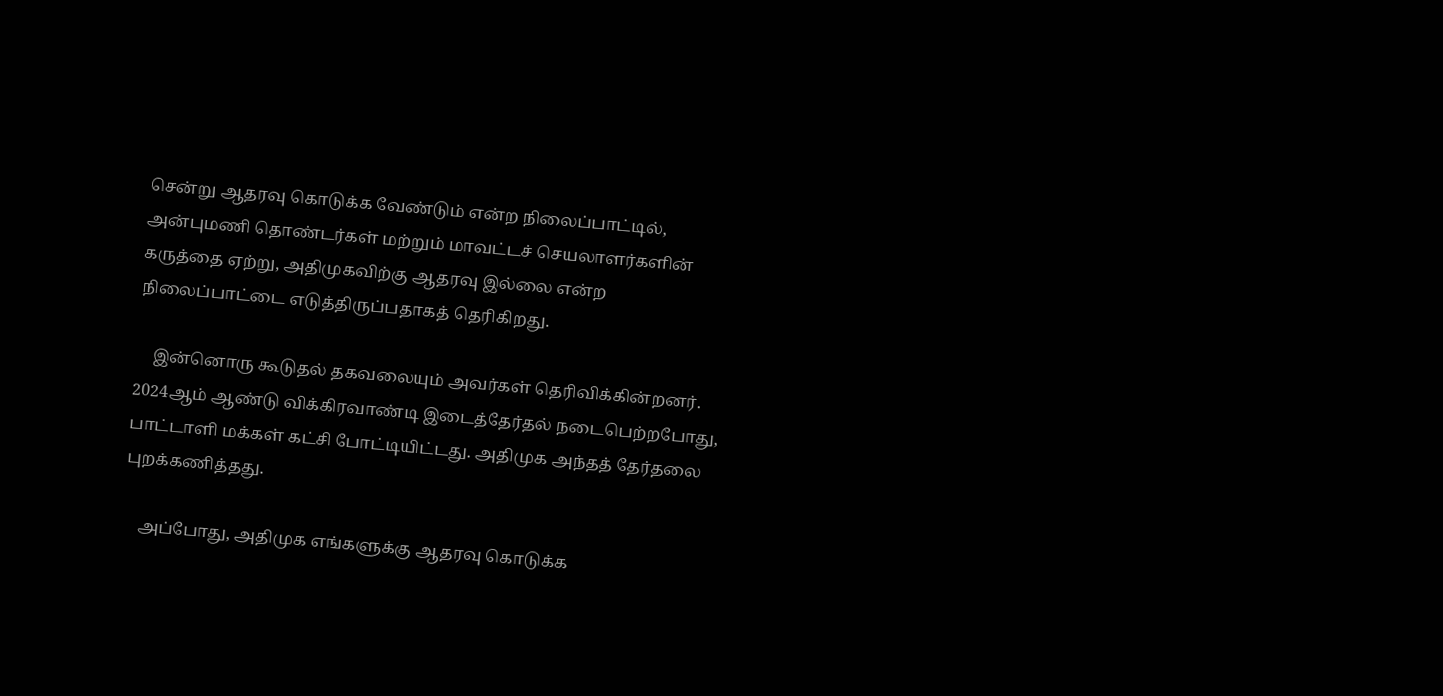சென்று ஆதரவு கொடுக்க வேண்டும் என்ற நிலைப்பாட்டில், அன்புமணி தொண்டர்கள் மற்றும் மாவட்டச் செயலாளர்களின் கருத்தை ஏற்று, அதிமுகவிற்கு ஆதரவு இல்லை என்ற நிலைப்பாட்டை எடுத்திருப்பதாகத் தெரிகிறது.

    இன்னொரு கூடுதல் தகவலையும் அவர்கள் தெரிவிக்கின்றனர். 2024ஆம் ஆண்டு விக்கிரவாண்டி இடைத்தேர்தல் நடைபெற்றபோது, பாட்டாளி மக்கள் கட்சி போட்டியிட்டது. அதிமுக அந்தத் தேர்தலை புறக்கணித்தது.

    அப்போது, அதிமுக எங்களுக்கு ஆதரவு கொடுக்க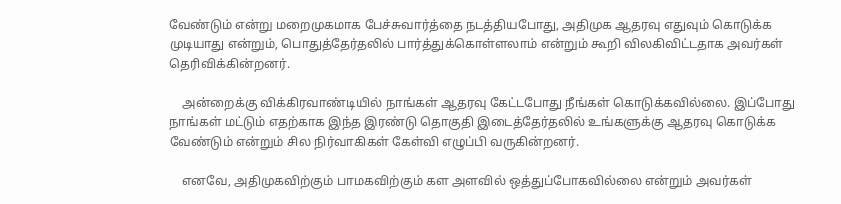வேண்டும் என்று மறைமுகமாக பேச்சுவார்த்தை நடத்தியபோது, அதிமுக ஆதரவு எதுவும் கொடுக்க முடியாது என்றும், பொதுத்தேர்தலில் பார்த்துக்கொள்ளலாம் என்றும் கூறி விலகிவிட்டதாக அவர்கள் தெரிவிக்கின்றனர்.

    அன்றைக்கு விக்கிரவாண்டியில் நாங்கள் ஆதரவு கேட்டபோது நீங்கள் கொடுக்கவில்லை. இப்போது நாங்கள் மட்டும் எதற்காக இந்த இரண்டு தொகுதி இடைத்தேர்தலில் உங்களுக்கு ஆதரவு கொடுக்க வேண்டும் என்றும் சில நிர்வாகிகள் கேள்வி எழுப்பி வருகின்றனர்.

    எனவே, அதிமுகவிற்கும் பாமகவிற்கும் கள அளவில் ஒத்துப்போகவில்லை என்றும் அவர்கள்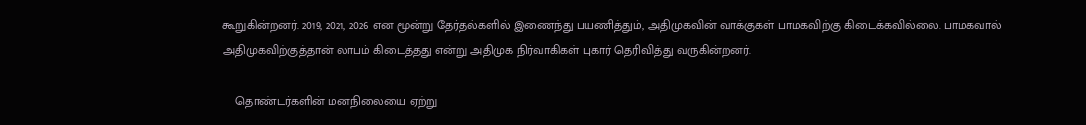கூறுகின்றனர். 2019, 2021, 2026 என மூன்று தேர்தல்களில் இணைந்து பயணித்தும், அதிமுகவின் வாக்குகள் பாமகவிற்கு கிடைக்கவில்லை. பாமகவால் அதிமுகவிற்குத்தான் லாபம் கிடைத்தது என்று அதிமுக நிர்வாகிகள் புகார் தெரிவித்து வருகின்றனர்.

    தொண்டர்களின் மனநிலையை ஏற்று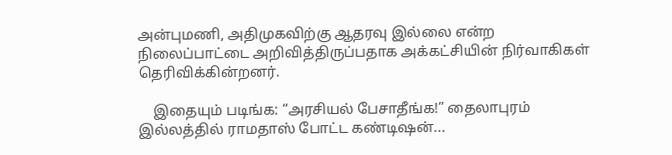அன்புமணி, அதிமுகவிற்கு ஆதரவு இல்லை என்ற நிலைப்பாட்டை அறிவித்திருப்பதாக அக்கட்சியின் நிர்வாகிகள் தெரிவிக்கின்றனர்.

    இதையும் படிங்க: “அரசியல் பேசாதீங்க!” தைலாபுரம் இல்லத்தில் ராமதாஸ் போட்ட கண்டிஷன்...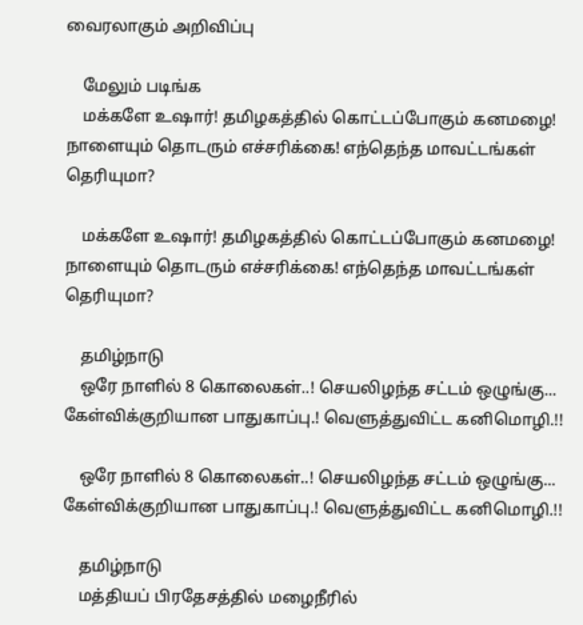வைரலாகும் அறிவிப்பு

    மேலும் படிங்க
    மக்களே உஷார்! தமிழகத்தில் கொட்டப்போகும் கனமழை! நாளையும் தொடரும் எச்சரிக்கை! எந்தெந்த மாவட்டங்கள் தெரியுமா?

    மக்களே உஷார்! தமிழகத்தில் கொட்டப்போகும் கனமழை! நாளையும் தொடரும் எச்சரிக்கை! எந்தெந்த மாவட்டங்கள் தெரியுமா?

    தமிழ்நாடு
    ஒரே நாளில் 8 கொலைகள்..! செயலிழந்த சட்டம் ஒழுங்கு... கேள்விக்குறியான பாதுகாப்பு.! வெளுத்துவிட்ட கனிமொழி.!!

    ஒரே நாளில் 8 கொலைகள்..! செயலிழந்த சட்டம் ஒழுங்கு... கேள்விக்குறியான பாதுகாப்பு.! வெளுத்துவிட்ட கனிமொழி.!!

    தமிழ்நாடு
    மத்தியப் பிரதேசத்தில் மழைநீரில்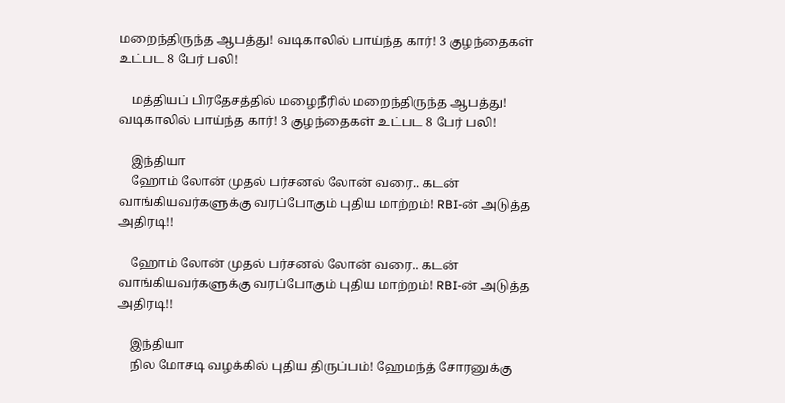மறைந்திருந்த ஆபத்து! வடிகாலில் பாய்ந்த கார்! 3 குழந்தைகள் உட்பட 8 பேர் பலி!

    மத்தியப் பிரதேசத்தில் மழைநீரில் மறைந்திருந்த ஆபத்து! வடிகாலில் பாய்ந்த கார்! 3 குழந்தைகள் உட்பட 8 பேர் பலி!

    இந்தியா
    ஹோம் லோன் முதல் பர்சனல் லோன் வரை.. கடன் வாங்கியவர்களுக்கு வரப்போகும் புதிய மாற்றம்! RBI-ன் அடுத்த அதிரடி!!

    ஹோம் லோன் முதல் பர்சனல் லோன் வரை.. கடன் வாங்கியவர்களுக்கு வரப்போகும் புதிய மாற்றம்! RBI-ன் அடுத்த அதிரடி!!

    இந்தியா
    நில மோசடி வழக்கில் புதிய திருப்பம்! ஹேமந்த் சோரனுக்கு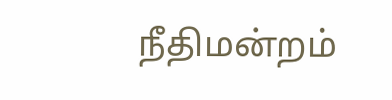நீதிமன்றம்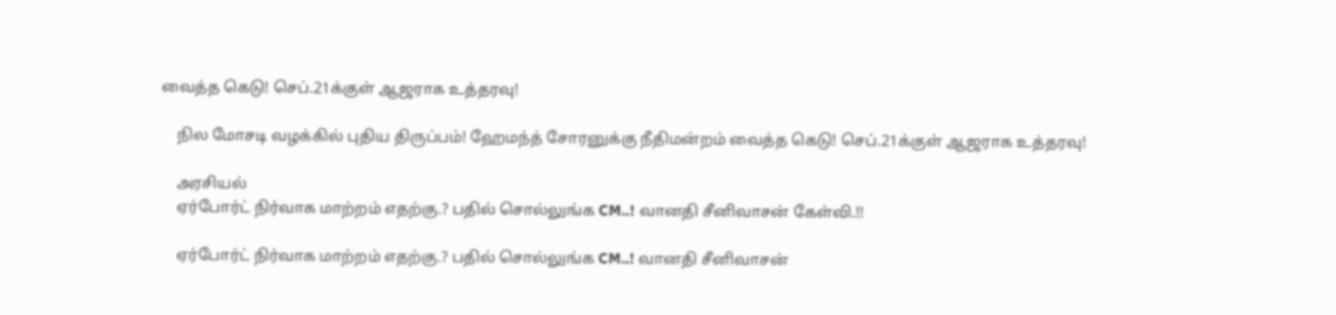வைத்த கெடு! செப்.21க்குள் ஆஜராக உத்தரவு!

    நில மோசடி வழக்கில் புதிய திருப்பம்! ஹேமந்த் சோரனுக்கு நீதிமன்றம் வைத்த கெடு! செப்.21க்குள் ஆஜராக உத்தரவு!

    அரசியல்
    ஏர்போர்ட் நிர்வாக மாற்றம் எதற்கு.? பதில் சொல்லுங்க CM..! வானதி சீனிவாசன் கேள்வி.!!

    ஏர்போர்ட் நிர்வாக மாற்றம் எதற்கு.? பதில் சொல்லுங்க CM..! வானதி சீனிவாசன்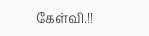கேள்வி.!!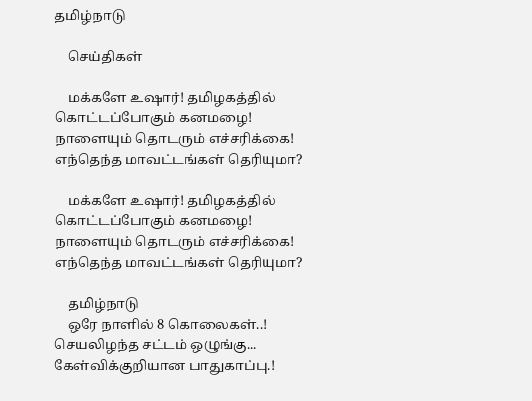தமிழ்நாடு

    செய்திகள்

    மக்களே உஷார்! தமிழகத்தில் கொட்டப்போகும் கனமழை! நாளையும் தொடரும் எச்சரிக்கை! எந்தெந்த மாவட்டங்கள் தெரியுமா?

    மக்களே உஷார்! தமிழகத்தில் கொட்டப்போகும் கனமழை! நாளையும் தொடரும் எச்சரிக்கை! எந்தெந்த மாவட்டங்கள் தெரியுமா?

    தமிழ்நாடு
    ஒரே நாளில் 8 கொலைகள்..! செயலிழந்த சட்டம் ஒழுங்கு... கேள்விக்குறியான பாதுகாப்பு.!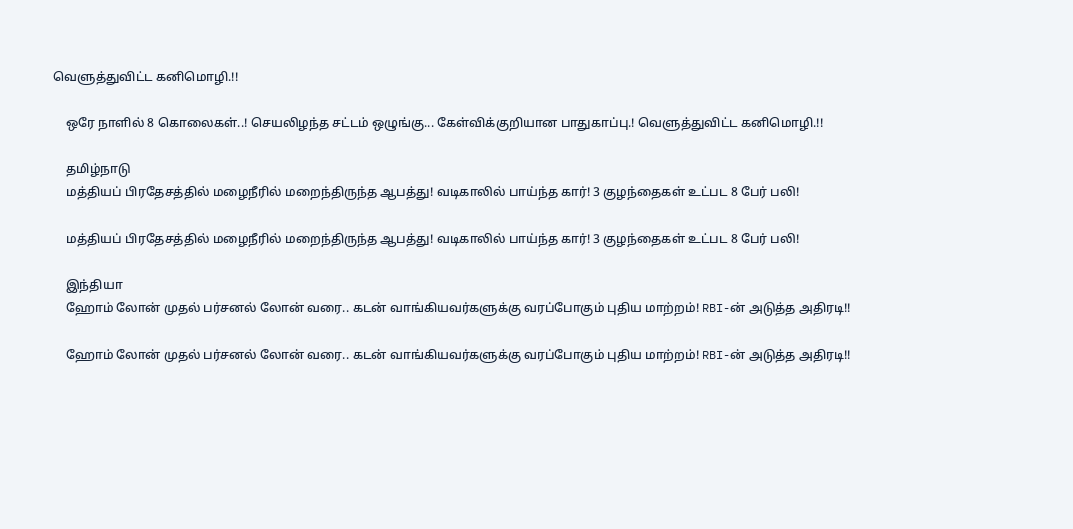வெளுத்துவிட்ட கனிமொழி.!!

    ஒரே நாளில் 8 கொலைகள்..! செயலிழந்த சட்டம் ஒழுங்கு... கேள்விக்குறியான பாதுகாப்பு.! வெளுத்துவிட்ட கனிமொழி.!!

    தமிழ்நாடு
    மத்தியப் பிரதேசத்தில் மழைநீரில் மறைந்திருந்த ஆபத்து! வடிகாலில் பாய்ந்த கார்! 3 குழந்தைகள் உட்பட 8 பேர் பலி!

    மத்தியப் பிரதேசத்தில் மழைநீரில் மறைந்திருந்த ஆபத்து! வடிகாலில் பாய்ந்த கார்! 3 குழந்தைகள் உட்பட 8 பேர் பலி!

    இந்தியா
    ஹோம் லோன் முதல் பர்சனல் லோன் வரை.. கடன் வாங்கியவர்களுக்கு வரப்போகும் புதிய மாற்றம்! RBI-ன் அடுத்த அதிரடி!!

    ஹோம் லோன் முதல் பர்சனல் லோன் வரை.. கடன் வாங்கியவர்களுக்கு வரப்போகும் புதிய மாற்றம்! RBI-ன் அடுத்த அதிரடி!!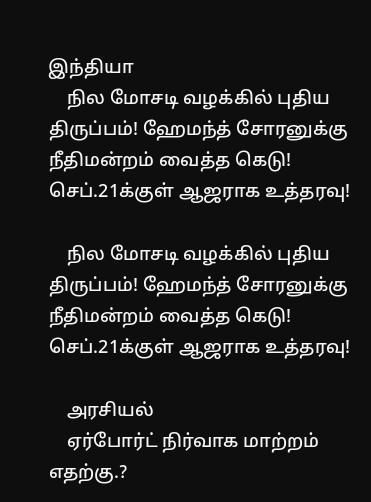இந்தியா
    நில மோசடி வழக்கில் புதிய திருப்பம்! ஹேமந்த் சோரனுக்கு நீதிமன்றம் வைத்த கெடு! செப்.21க்குள் ஆஜராக உத்தரவு!

    நில மோசடி வழக்கில் புதிய திருப்பம்! ஹேமந்த் சோரனுக்கு நீதிமன்றம் வைத்த கெடு! செப்.21க்குள் ஆஜராக உத்தரவு!

    அரசியல்
    ஏர்போர்ட் நிர்வாக மாற்றம் எதற்கு.?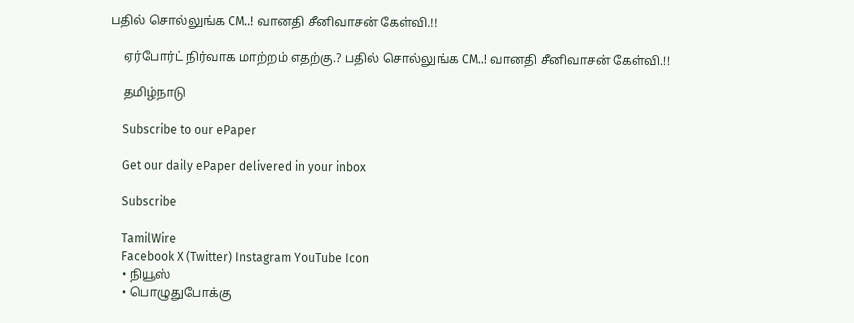பதில் சொல்லுங்க CM..! வானதி சீனிவாசன் கேள்வி.!!

    ஏர்போர்ட் நிர்வாக மாற்றம் எதற்கு.? பதில் சொல்லுங்க CM..! வானதி சீனிவாசன் கேள்வி.!!

    தமிழ்நாடு

    Subscribe to our ePaper

    Get our daily ePaper delivered in your inbox

    Subscribe

    TamilWire
    Facebook X (Twitter) Instagram YouTube Icon
    • நியூஸ்
    • பொழுதுபோக்கு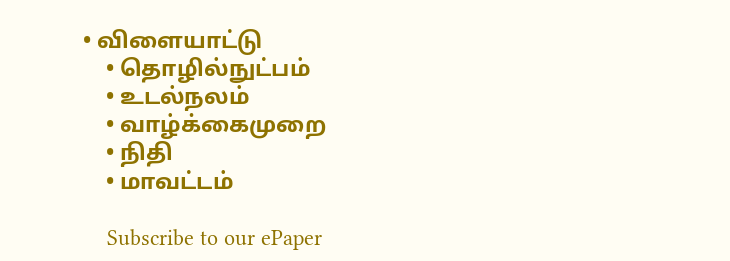• விளையாட்டு
    • தொழில்நுட்பம்
    • உடல்நலம்
    • வாழ்க்கைமுறை
    • நிதி
    • மாவட்டம்

    Subscribe to our ePaper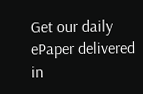Get our daily ePaper delivered in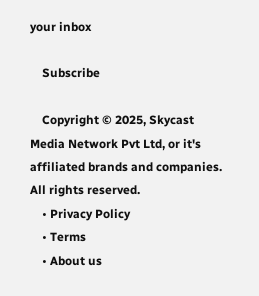your inbox

    Subscribe

    Copyright © 2025, Skycast Media Network Pvt Ltd, or it's affiliated brands and companies. All rights reserved.
    • Privacy Policy
    • Terms
    • About us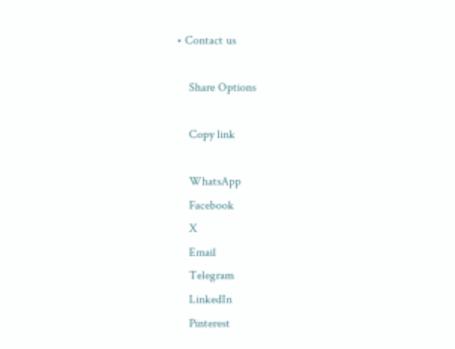• Contact us

    Share Options

    Copy link

    WhatsApp
    Facebook
    X
    Email
    Telegram
    LinkedIn
    Pinterest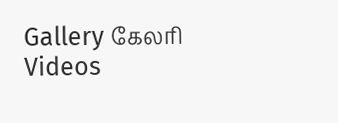Gallery கேலரி Videos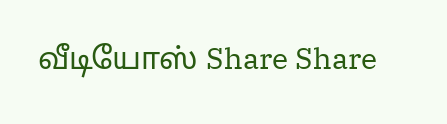வீடியோஸ் Share Share